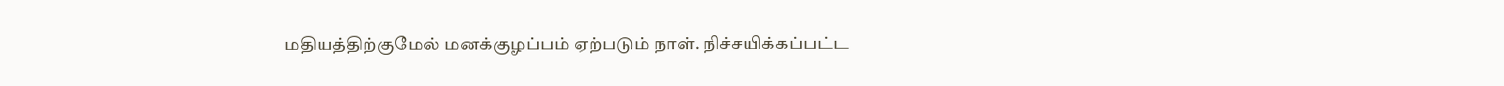மதியத்திற்குமேல் மனக்குழப்பம் ஏற்படும் நாள். நிச்சயிக்கப்பட்ட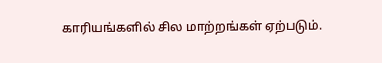காரியங்களில் சில மாற்றங்கள் ஏற்படும்.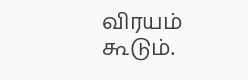விரயம் கூடும்.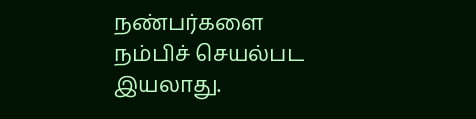நண்பர்களை நம்பிச் செயல்பட இயலாது.